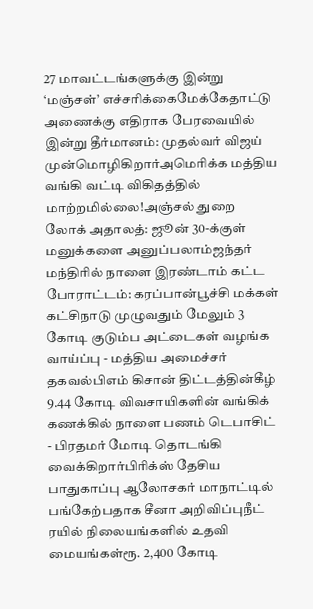27 மாவட்டங்களுக்கு இன்று ‘மஞ்சள்’ எச்சரிக்கைமேக்கேதாட்டு அணைக்கு எதிராக பேரவையில் இன்று தீர்மானம்: முதல்வர் விஜய் முன்மொழிகிறார்அமெரிக்க மத்திய வங்கி வட்டி விகிதத்தில் மாற்றமில்லை!அஞ்சல் துறை லோக் அதாலத்: ஜூன் 30-க்குள் மனுக்களை அனுப்பலாம்ஜந்தர் மந்திரில் நாளை இரண்டாம் கட்ட போராட்டம்: கரப்பான்பூச்சி மக்கள் கட்சிநாடு முழுவதும் மேலும் 3 கோடி குடும்ப அட்டைகள் வழங்க வாய்ப்பு - மத்திய அமைச்சர் தகவல்பிஎம் கிசான் திட்டத்தின்கீழ் 9.44 கோடி விவசாயிகளின் வங்கிக் கணக்கில் நாளை பணம் டெபாசிட் - பிரதமர் மோடி தொடங்கி வைக்கிறார்பிரிக்ஸ் தேசிய பாதுகாப்பு ஆலோசகர் மாநாட்டில் பங்கேற்பதாக சீனா அறிவிப்புநீட் ரயில் நிலையங்களில் உதவி மையங்கள்ரூ. 2,400 கோடி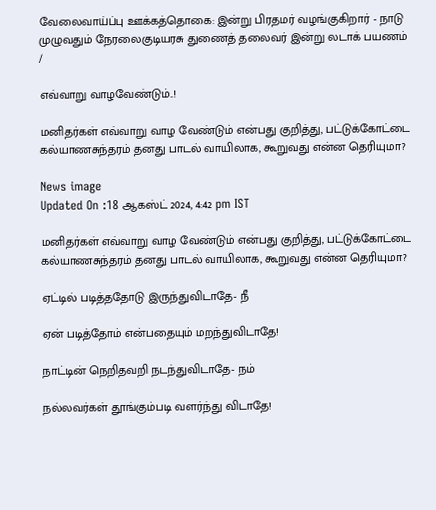வேலைவாய்ப்பு ஊக்கத்தொகை: இன்று பிரதமர் வழங்குகிறார் - நாடு முழுவதும் நேரலைகுடியரசு துணைத் தலைவர் இன்று லடாக் பயணம்
/

எவ்வாறு வாழவேண்டும்..!

மனிதர்கள் எவ்வாறு வாழ வேண்டும் என்பது குறித்து, பட்டுக்கோட்டை கல்யாணசுந்தரம் தனது பாடல் வாயிலாக, கூறுவது என்ன தெரியுமா?

News image
Updated On :18 ஆகஸ்ட் 2024, 4:42 pm IST

மனிதர்கள் எவ்வாறு வாழ வேண்டும் என்பது குறித்து, பட்டுக்கோட்டை கல்யாணசுந்தரம் தனது பாடல் வாயிலாக, கூறுவது என்ன தெரியுமா?

ஏட்டில் படித்ததோடு இருந்துவிடாதே- நீ

ஏன் படித்தோம் என்பதையும் மறந்துவிடாதே!

நாட்டின் நெறிதவறி நடந்துவிடாதே- நம்

நல்லவர்கள் தூங்கும்படி வளர்ந்து விடாதே!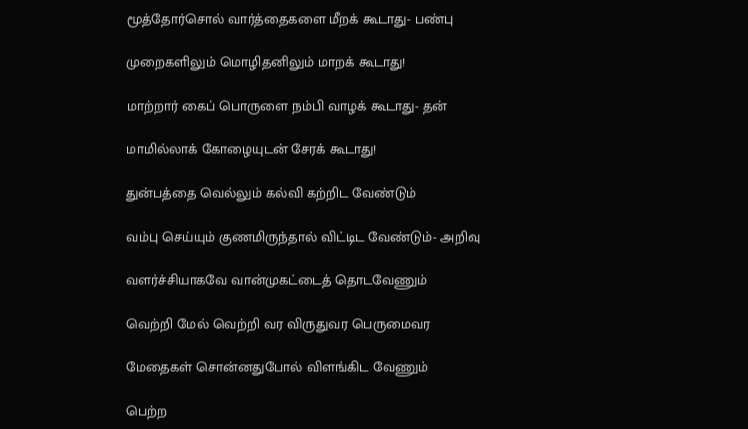மூத்தோர்சொல் வார்த்தைகளை மீறக் கூடாது- பண்பு

முறைகளிலும் மொழிதனிலும் மாறக் கூடாது!

மாற்றார் கைப் பொருளை நம்பி வாழக் கூடாது- தன்

மாமில்லாக் கோழையுடன் சேரக் கூடாது!

துன்பத்தை வெல்லும் கல்வி கற்றிட வேண்டும்

வம்பு செய்யும் குணமிருந்தால் விட்டிட வேண்டும்- அறிவு

வளர்ச்சியாகவே வான்முகட்டைத் தொடவேணும்

வெற்றி மேல் வெற்றி வர விருதுவர பெருமைவர

மேதைகள் சொன்னதுபோல் விளங்கிட வேணும்

பெற்ற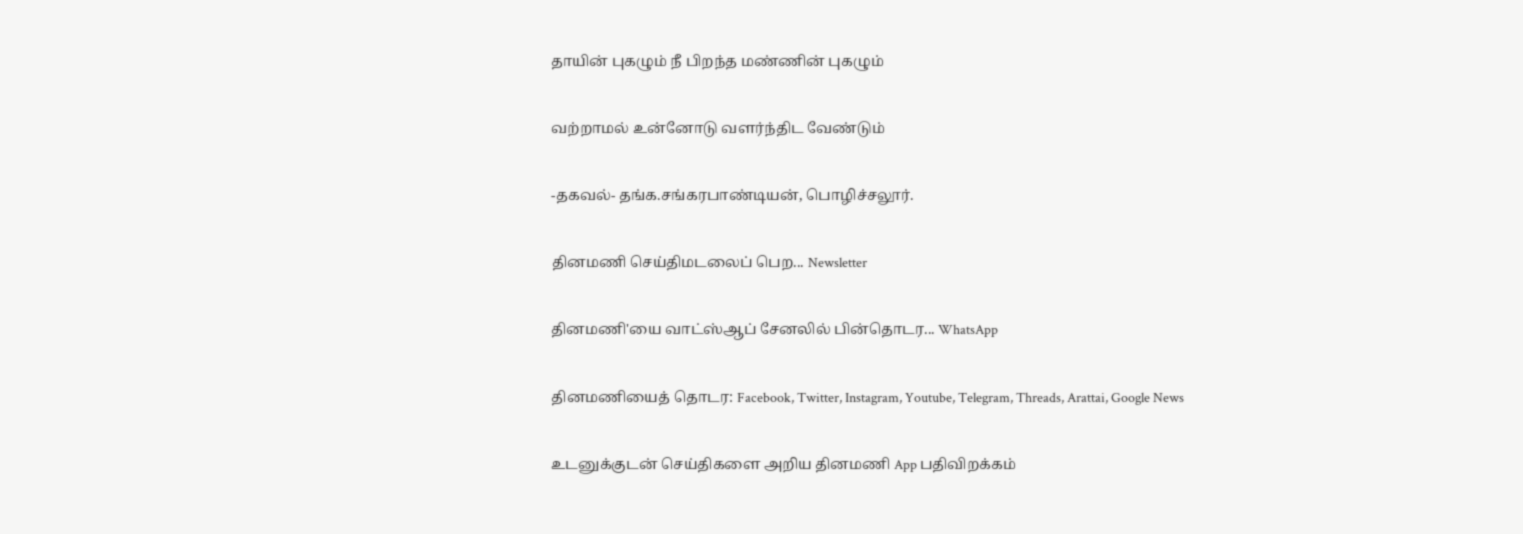தாயின் புகழும் நீ பிறந்த மண்ணின் புகழும்

வற்றாமல் உன்னோடு வளர்ந்திட வேண்டும்

-தகவல்- தங்க.சங்கரபாண்டியன், பொழிச்சலூர்.

தினமணி செய்திமடலைப் பெற... Newsletter

தினமணி'யை வாட்ஸ்ஆப் சேனலில் பின்தொடர... WhatsApp

தினமணியைத் தொடர: Facebook, Twitter, Instagram, Youtube, Telegram, Threads, Arattai, Google News

உடனுக்குடன் செய்திகளை அறிய தினமணி App பதிவிறக்கம்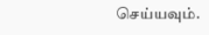செய்யவும்.